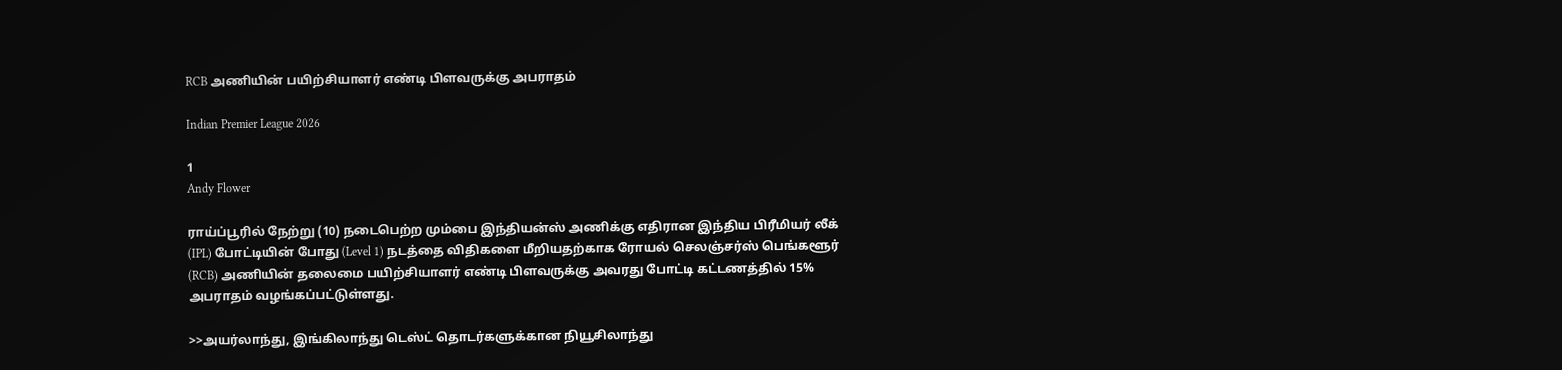RCB அணியின் பயிற்சியாளர் எண்டி பிளவருக்கு அபராதம்

Indian Premier League 2026

1
Andy Flower

ராய்ப்பூரில் நேற்று (10) நடைபெற்ற மும்பை இந்தியன்ஸ் அணிக்கு எதிரான இந்திய பிரீமியர் லீக் (IPL) போட்டியின் போது (Level 1) நடத்தை விதிகளை மீறியதற்காக ரோயல் செலஞ்சர்ஸ் பெங்களூர் (RCB) அணியின் தலைமை பயிற்சியாளர் எண்டி பிளவருக்கு அவரது போட்டி கட்டணத்தில் 15% அபராதம் வழங்கப்பட்டுள்ளது.

>>அயர்லாந்து, இங்கிலாந்து டெஸ்ட் தொடர்களுக்கான நியூசிலாந்து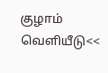குழாம் வெளியீடு<<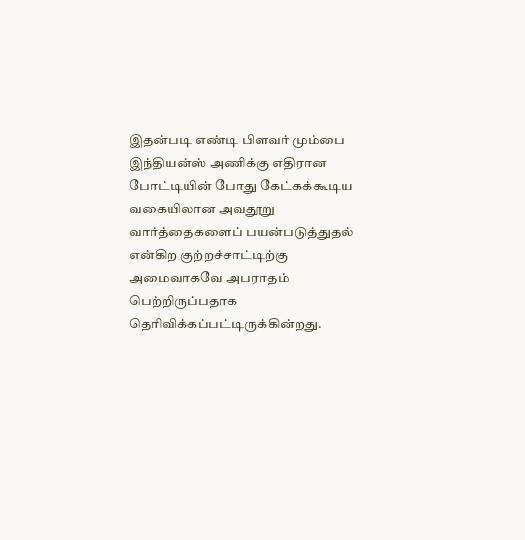இதன்படி எண்டி பிளவர் மும்பை இந்தியன்ஸ் அணிக்கு எதிரான போட்டியின் போது கேட்கக்கூடிய வகையிலான அவதூறு வார்த்தைகளைப் பயன்படுத்துதல் என்கிற குற்றச்சாட்டிற்கு அமைவாகவே அபராதம் பெற்றிருப்பதாக தெரிவிக்கப்பட்டிருக்கின்றது.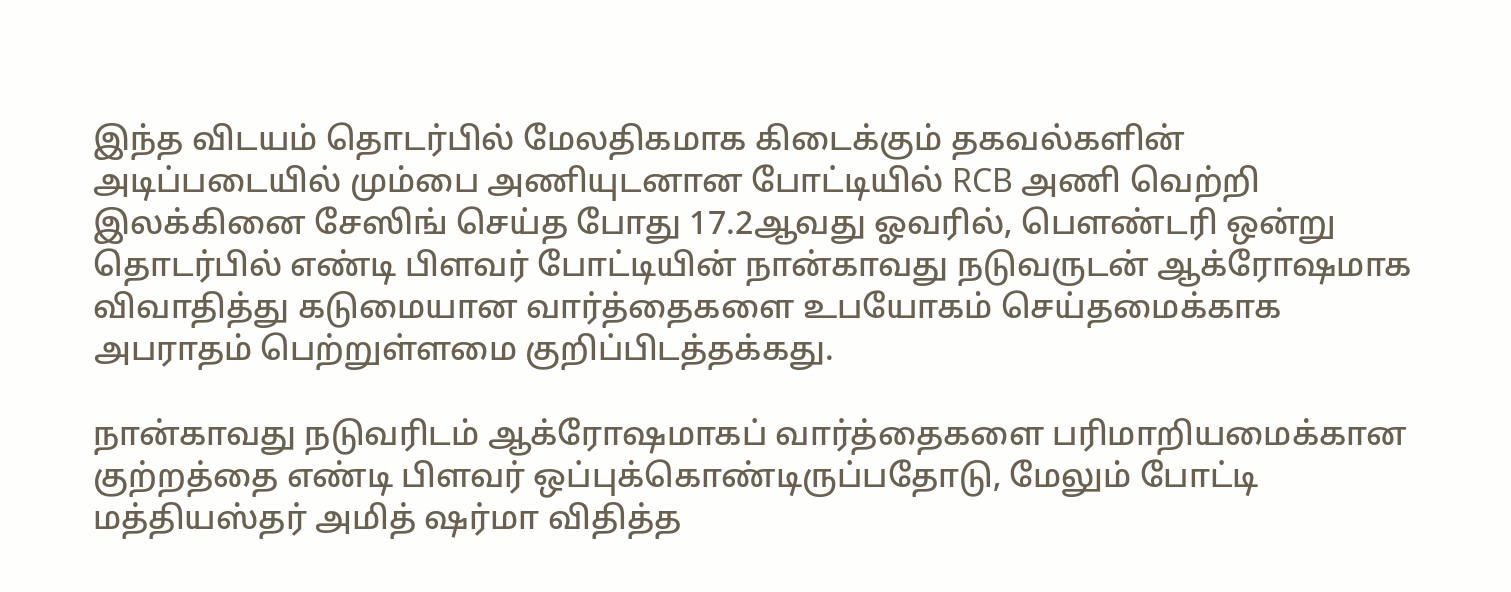இந்த விடயம் தொடர்பில் மேலதிகமாக கிடைக்கும் தகவல்களின் அடிப்படையில் மும்பை அணியுடனான போட்டியில் RCB அணி வெற்றி இலக்கினை சேஸிங் செய்த போது 17.2ஆவது ஓவரில், பௌண்டரி ஒன்று தொடர்பில் எண்டி பிளவர் போட்டியின் நான்காவது நடுவருடன் ஆக்ரோஷமாக விவாதித்து கடுமையான வார்த்தைகளை உபயோகம் செய்தமைக்காக அபராதம் பெற்றுள்ளமை குறிப்பிடத்தக்கது.

நான்காவது நடுவரிடம் ஆக்ரோஷமாகப் வார்த்தைகளை பரிமாறியமைக்கான குற்றத்தை எண்டி பிளவர் ஒப்புக்கொண்டிருப்பதோடு, மேலும் போட்டி மத்தியஸ்தர் அமித் ஷர்மா விதித்த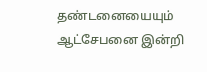தண்டனையையும் ஆட்சேபனை இன்றி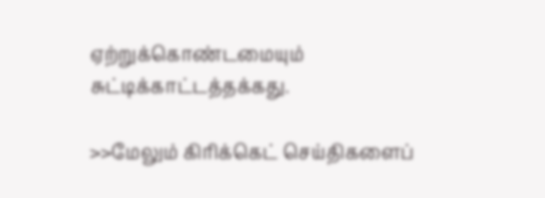ஏற்றுக்கொண்டமையும் சுட்டிக்காட்டத்தக்கது.

>>மேலும் கிரிக்கெட் செய்திகளைப்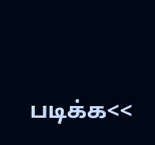படிக்க<<